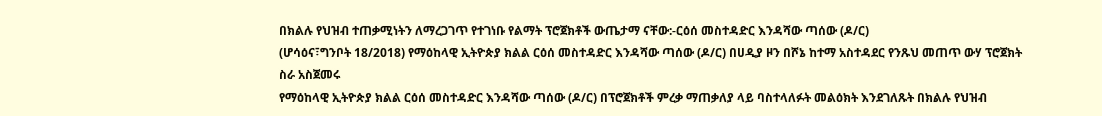በክልሉ የህዝብ ተጠቃሚነትን ለማረጋገጥ የተገነቡ የልማት ፕሮጀክቶች ውጤታማ ናቸው:-ርዕሰ መስተዳድር እንዳሻው ጣሰው (ዶ/ር)
(ሆሳዕና፣ግንቦት 18/2018) የማዕከላዊ ኢትዮጵያ ክልል ርዕሰ መስተዳድር እንዳሻው ጣሰው (ዶ/ር) በሀዲያ ዞን በሾኔ ከተማ አስተዳደር የንጹህ መጠጥ ውሃ ፕሮጀክት ስራ አስጀመሩ
የማዕከላዊ ኢትዮጵያ ክልል ርዕሰ መስተዳድር እንዳሻው ጣሰው (ዶ/ር) በፕሮጀክቶች ምረቃ ማጠቃለያ ላይ ባስተላለፉት መልዕክት እንደገለጹት በክልሉ የህዝብ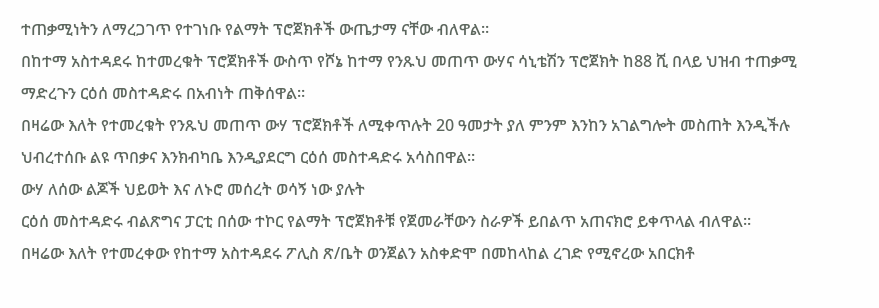ተጠቃሚነትን ለማረጋገጥ የተገነቡ የልማት ፕሮጀክቶች ውጤታማ ናቸው ብለዋል።
በከተማ አስተዳደሩ ከተመረቁት ፕሮጀክቶች ውስጥ የሾኔ ከተማ የንጹህ መጠጥ ውሃና ሳኒቴሽን ፕሮጀክት ከ88 ሺ በላይ ህዝብ ተጠቃሚ ማድረጉን ርዕሰ መስተዳድሩ በአብነት ጠቅሰዋል።
በዛሬው እለት የተመረቁት የንጹህ መጠጥ ውሃ ፕሮጀክቶች ለሚቀጥሉት 20 ዓመታት ያለ ምንም እንከን አገልግሎት መስጠት እንዲችሉ ህብረተሰቡ ልዩ ጥበቃና እንክብካቤ እንዲያደርግ ርዕሰ መስተዳድሩ አሳስበዋል።
ውሃ ለሰው ልጆች ህይወት እና ለኑሮ መሰረት ወሳኝ ነው ያሉት
ርዕሰ መስተዳድሩ ብልጽግና ፓርቲ በሰው ተኮር የልማት ፕሮጀክቶቹ የጀመራቸውን ስራዎች ይበልጥ አጠናክሮ ይቀጥላል ብለዋል።
በዛሬው እለት የተመረቀው የከተማ አስተዳደሩ ፖሊስ ጽ/ቤት ወንጀልን አስቀድሞ በመከላከል ረገድ የሚኖረው አበርክቶ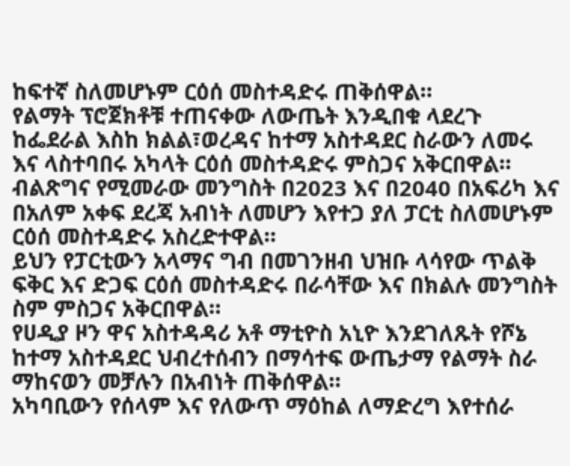ከፍተኛ ስለመሆኑም ርዕሰ መስተዳድሩ ጠቅሰዋል።
የልማት ፕሮጀክቶቹ ተጠናቀው ለውጤት እንዲበቁ ላደረጉ ከፌደራል እስከ ክልል፣ወረዳና ከተማ አስተዳደር ስራውን ለመሩ እና ላስተባበሩ አካላት ርዕሰ መስተዳድሩ ምስጋና አቅርበዋል።
ብልጽግና የሚመራው መንግስት በ2023 እና በ2040 በአፍሪካ እና በአለም አቀፍ ደረጃ አብነት ለመሆን እየተጋ ያለ ፓርቲ ስለመሆኑም ርዕሰ መስተዳድሩ አስረድተዋል።
ይህን የፓርቲውን አላማና ግብ በመገንዘብ ህዝቡ ላሳየው ጥልቅ ፍቅር እና ድጋፍ ርዕሰ መስተዳድሩ በራሳቸው እና በክልሉ መንግስት ስም ምስጋና አቅርበዋል።
የሀዲያ ዞን ዋና አስተዳዳሪ አቶ ማቲዮስ አኒዮ እንደገለጹት የሾኔ ከተማ አስተዳደር ህብረተሰብን በማሳተፍ ውጤታማ የልማት ስራ ማከናወን መቻሉን በአብነት ጠቅሰዋል።
አካባቢውን የሰላም እና የለውጥ ማዕከል ለማድረግ እየተሰራ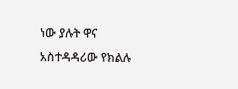ነው ያሉት ዋና አስተዳዳሪው የክልሉ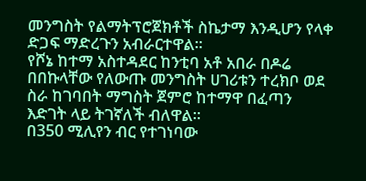መንግስት የልማትፕሮጀክቶች ስኬታማ እንዲሆን የላቀ ድጋፍ ማድረጉን አብራርተዋል።
የሾኔ ከተማ አስተዳደር ከንቲባ አቶ አበራ በዶሬ በበኩላቸው የለውጡ መንግስት ሀገሪቱን ተረክቦ ወደ ስራ ከገባበት ማግስት ጀምሮ ከተማዋ በፈጣን እድገት ላይ ትገኛለች ብለዋል።
በ350 ሚሊየን ብር የተገነባው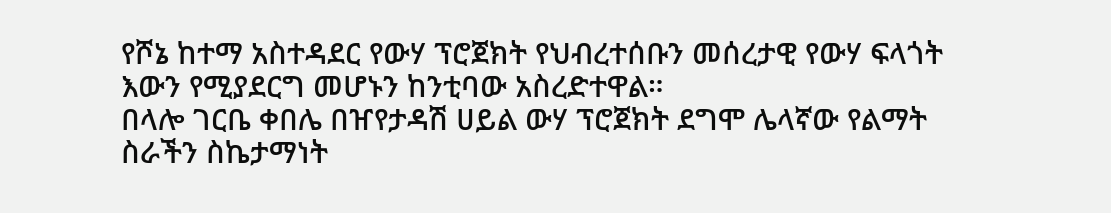የሾኔ ከተማ አስተዳደር የውሃ ፕሮጀክት የህብረተሰቡን መሰረታዊ የውሃ ፍላጎት እውን የሚያደርግ መሆኑን ከንቲባው አስረድተዋል።
በላሎ ገርቤ ቀበሌ በዠየታዳሽ ሀይል ውሃ ፕሮጀክት ደግሞ ሌላኛው የልማት ስራችን ስኬታማነት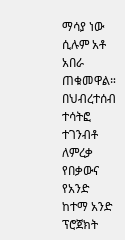ማሳያ ነው ሲሉም አቶ አበራ ጠቁመዋል።
በህብረተሰብ ተሳትፎ ተገንብቶ ለምረቃ የበቃውና የአንድ ከተማ አንድ ፕሮጀክት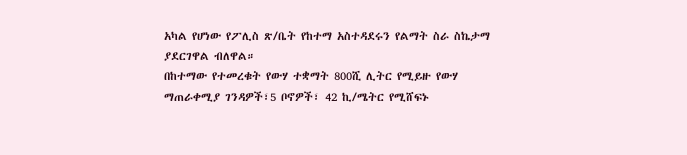አካል የሆነው የፖሊስ ጽ/ቤት የከተማ አስተዳደሩን የልማት ስራ ስኬታማ ያደርገዋል ብለዋል።
በከተማው የተመረቁት የውሃ ተቋማት 800ሺ ሊትር የሚይዙ የውሃ ማጠራቀሚያ ገንዳዎች፣5 ቦኖዎች፣ 42 ኪ/ሜትር የሚሸፍኑ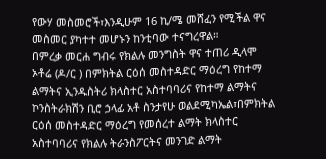የውሃ መስመሮች፣እንዲሁም 16 ኪ/ሜ መሸፈን የሚችል ዋና መስመር ያካተተ መሆኑን ከንቲባው ተናግረዋል።
በምረቃ መርሐ ግብሩ የክልሉ መንግስት ዋና ተጠሪ ዲላሞ ኦቶሬ (ዶ/ር ) በምክትል ርዕሰ መስተዳድር ማዕረግ የከተማ ልማትና ኢንዱስትሪ ክላስተር አስተባባሪና የከተማ ልማትና ኮንስትራክሽን ቢሮ ኃላፊ አቶ ስንታየሁ ወልደሚካኤል፣በምክትል ርዕሰ መስተዳድር ማዕረግ የመሰረተ ልማት ክላስተር አስተባባሪና የክልሉ ትራንስፖርትና መንገድ ልማት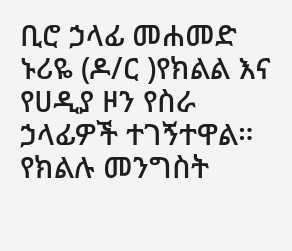ቢሮ ኃላፊ መሐመድ ኑሪዬ (ዶ/ር )የክልል እና የሀዲያ ዞን የስራ ኃላፊዎች ተገኝተዋል።
የክልሉ መንግስት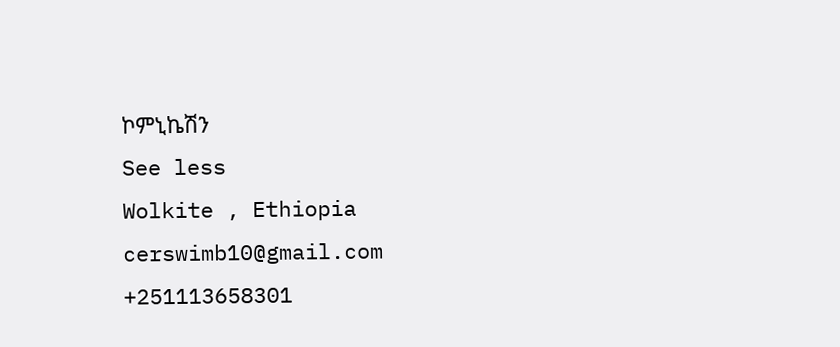ኮምኒኬሽን
See less
Wolkite , Ethiopia
cerswimb10@gmail.com
+251113658301